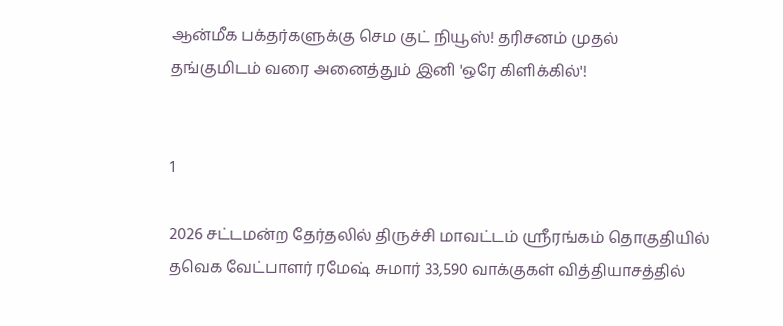ஆன்மீக பக்தர்களுக்கு செம குட் நியூஸ்! தரிசனம் முதல் தங்குமிடம் வரை அனைத்தும் இனி 'ஒரே கிளிக்கில்'!


1

2026 சட்டமன்ற தேர்தலில் திருச்சி மாவட்டம் ஸ்ரீரங்கம் தொகுதியில் தவெக வேட்பாளர் ரமேஷ் சுமார் 33,590 வாக்குகள் வித்தியாசத்தில்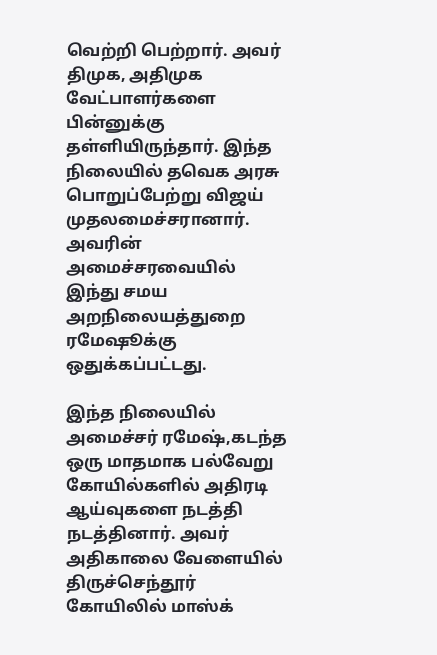வெற்றி பெற்றார். அவர் திமுக, அதிமுக வேட்பாளர்களை பின்னுக்கு தள்ளியிருந்தார். இந்த நிலையில் தவெக அரசு பொறுப்பேற்று விஜய் முதலமைச்சரானார். அவரின் அமைச்சரவையில் இந்து சமய அறநிலையத்துறை ரமேஷூக்கு ஒதுக்கப்பட்டது.

இந்த நிலையில் அமைச்சர் ரமேஷ்,கடந்த ஒரு மாதமாக பல்வேறு கோயில்களில் அதிரடி ஆய்வுகளை நடத்தி நடத்தினார். அவர் அதிகாலை வேளையில் திருச்செந்தூர் கோயிலில் மாஸ்க்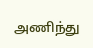அணிந்து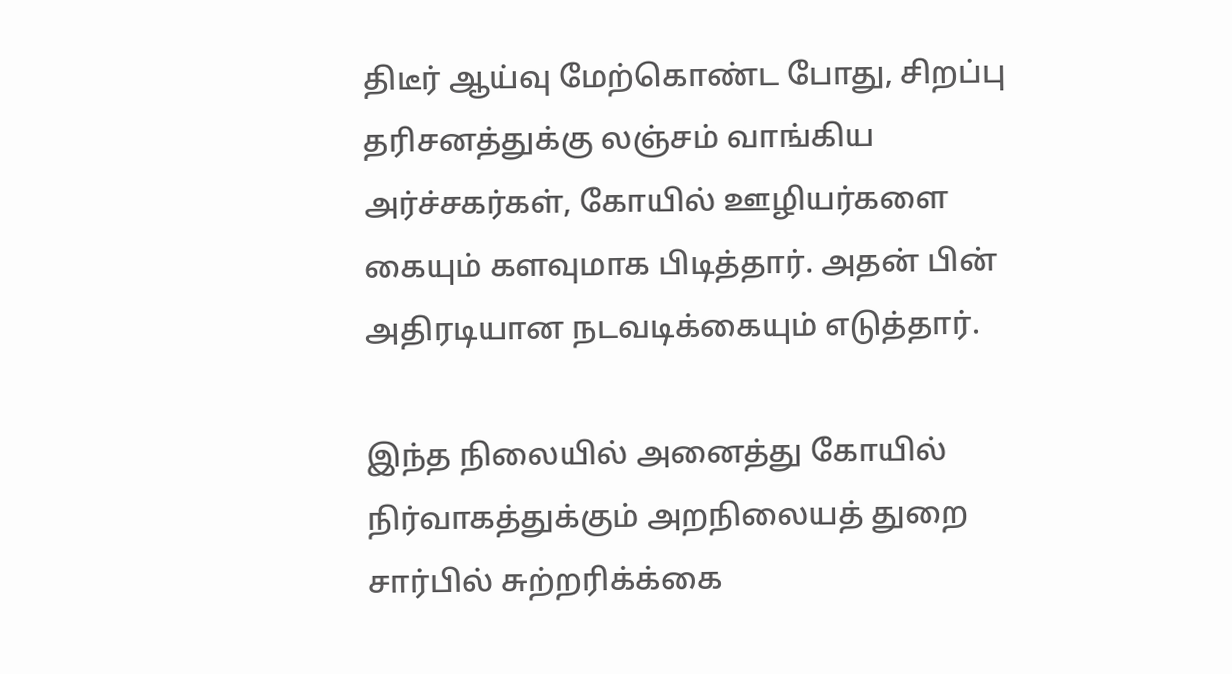திடீர் ஆய்வு மேற்கொண்ட போது, சிறப்பு தரிசனத்துக்கு லஞ்சம் வாங்கிய அர்ச்சகர்கள், கோயில் ஊழியர்களை கையும் களவுமாக பிடித்தார். அதன் பின் அதிரடியான நடவடிக்கையும் எடுத்தார்.

இந்த நிலையில் அனைத்து கோயில் நிர்வாகத்துக்கும் அறநிலையத் துறை சார்பில் சுற்றரிக்க்கை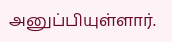அனுப்பியுள்ளார்.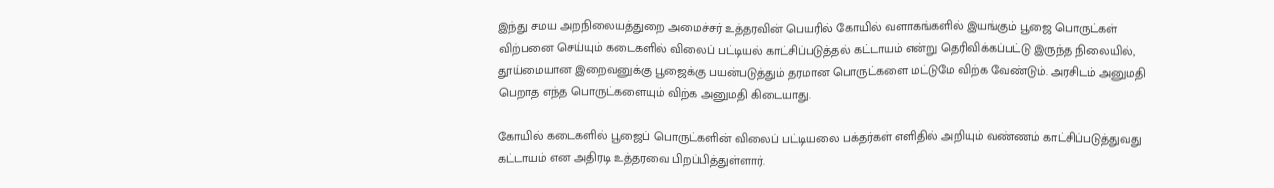இந்து சமய அறநிலையத்துறை அமைச்சர் உத்தரவின் பெயரில் கோயில் வளாகங்களில் இயங்கும் பூஜை பொருட்கள் விற்பனை செய்யும் கடைகளில் விலைப் பட்டியல் காட்சிப்படுத்தல் கட்டாயம் என்று தெரிவிக்கப்பட்டு இருந்த நிலையில், தூய்மையான இறைவனுக்கு பூஜைக்கு பயன்படுத்தும் தரமான பொருட்களை மட்டுமே விற்க வேண்டும். அரசிடம் அனுமதி பெறாத எந்த பொருட்களையும் விற்க அனுமதி கிடையாது.

கோயில் கடைகளில் பூஜைப் பொருட்களின் விலைப் பட்டியலை பக்தர்கள் எளிதில் அறியும் வண்ணம் காட்சிப்படுத்துவது கட்டாயம் என அதிரடி உத்தரவை பிறப்பித்துள்ளார்.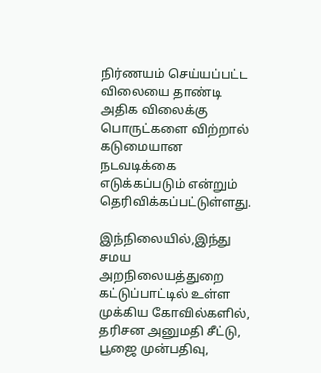நிர்ணயம் செய்யப்பட்ட விலையை தாண்டி அதிக விலைக்கு பொருட்களை விற்றால் கடுமையான நடவடிக்கை எடுக்கப்படும் என்றும் தெரிவிக்கப்பட்டுள்ளது.

இந்நிலையில்,இந்து சமய அறநிலையத்துறை கட்டுப்பாட்டில் உள்ள முக்கிய கோவில்களில், தரிசன அனுமதி சீட்டு, பூஜை முன்பதிவு,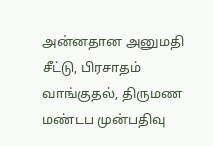அன்னதான அனுமதி சீட்டு, பிரசாதம் வாங்குதல், திருமண மண்டப முன்பதிவு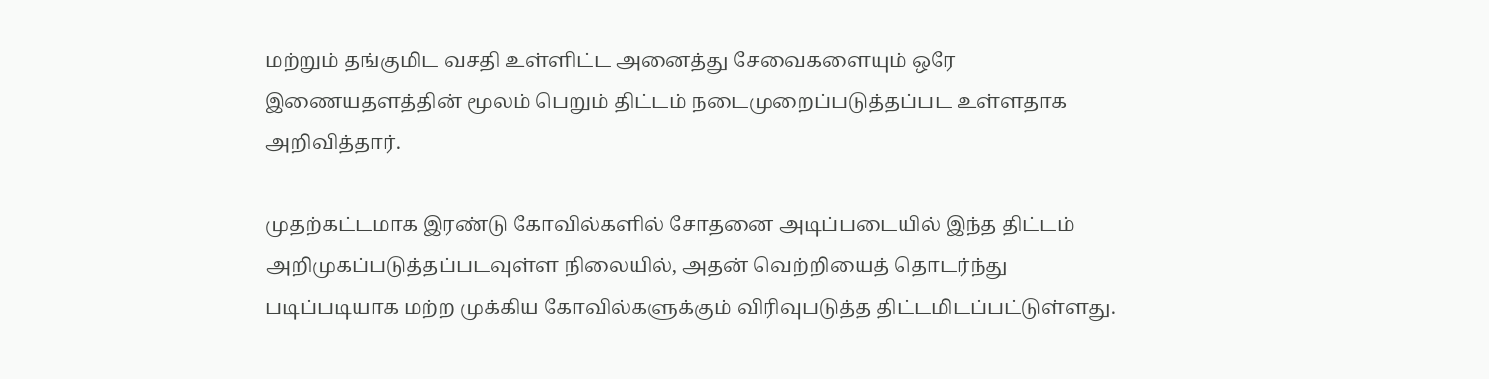மற்றும் தங்குமிட வசதி உள்ளிட்ட அனைத்து சேவைகளையும் ஒரே இணையதளத்தின் மூலம் பெறும் திட்டம் நடைமுறைப்படுத்தப்பட உள்ளதாக அறிவித்தார்.

முதற்கட்டமாக இரண்டு கோவில்களில் சோதனை அடிப்படையில் இந்த திட்டம் அறிமுகப்படுத்தப்படவுள்ள நிலையில், அதன் வெற்றியைத் தொடர்ந்து படிப்படியாக மற்ற முக்கிய கோவில்களுக்கும் விரிவுபடுத்த திட்டமிடப்பட்டுள்ளது.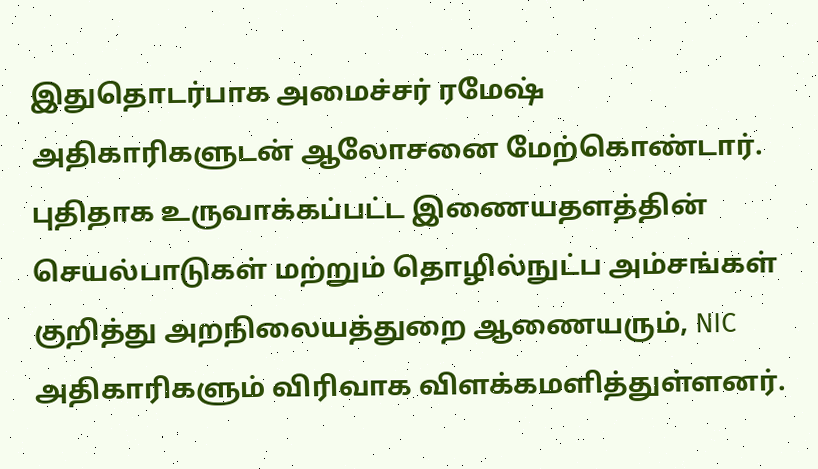இதுதொடர்பாக அமைச்சர் ரமேஷ் அதிகாரிகளுடன் ஆலோசனை மேற்கொண்டார். புதிதாக உருவாக்கப்பட்ட இணையதளத்தின் செயல்பாடுகள் மற்றும் தொழில்நுட்ப அம்சங்கள் குறித்து அறநிலையத்துறை ஆணையரும், NIC அதிகாரிகளும் விரிவாக விளக்கமளித்துள்ளனர்.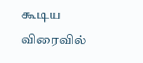கூடிய விரைவில்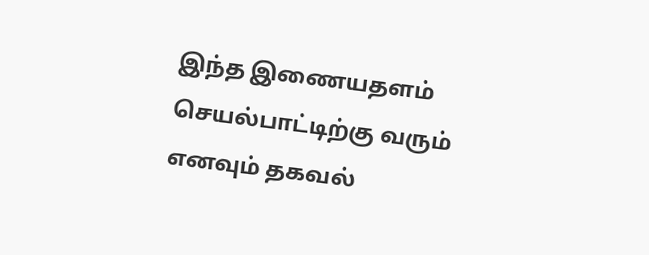இந்த இணையதளம்  செயல்பாட்டிற்கு வரும் எனவும் தகவல்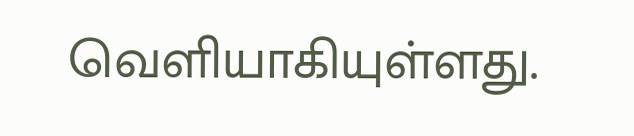வெளியாகியுள்ளது.